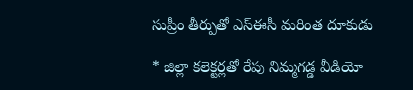సుప్రీం తీర్పుతో ఎస్‌ఈసీ మరింత దూకుడు

* జిల్లా కలెక్టర్లతో రేపు నిమ్మగడ్డ వీడియో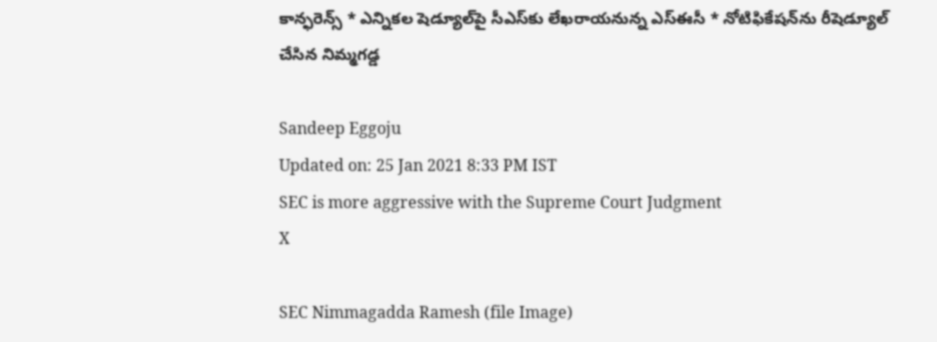కాన్ఫరెన్స్‌ * ఎన్నికల షెడ్యూల్‌పై సీఎస్‌కు లేఖరాయనున్న ఎస్‌ఈసీ * నోటిఫికేషన్‌ను రీషెడ్యూల్ చేసిన నిమ్మగడ్డ

Sandeep Eggoju
Updated on: 25 Jan 2021 8:33 PM IST
SEC is more aggressive with the Supreme Court Judgment
X

SEC Nimmagadda Ramesh (file Image)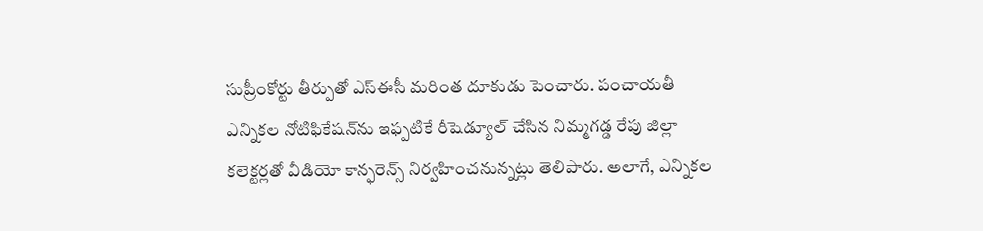సుప్రీంకోర్టు తీర్పుతో ఎస్‌ఈసీ మరింత దూకుడు పెంచారు. పంచాయతీ ఎన్నికల నోటిఫికేషన్‌ను ఇఫ్పటికే రీషెడ్యూల్ చేసిన నిమ్మగడ్డ రేపు జిల్లా కలెక్టర్లతో వీడియో కాన్ఫరెన్స్‌ నిర్వహించనున్నట్లు తెలిపారు. అలాగే, ఎన్నికల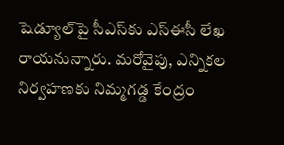షెడ్యూల్‌పై సీఎస్‌కు ఎస్‌ఈసీ లేఖ రాయనున్నారు. మరోవైపు, ఎన్నికల నిర్వహణకు నిమ్మగడ్డ కేంద్రం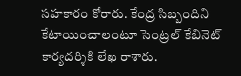సహకారం కోరారు. కేంద్ర సిబ్బందిని కేటాయించాలంటూ సెంట్రల్ కేబినెట్ కార్యదర్శికి లేఖ రాశారు.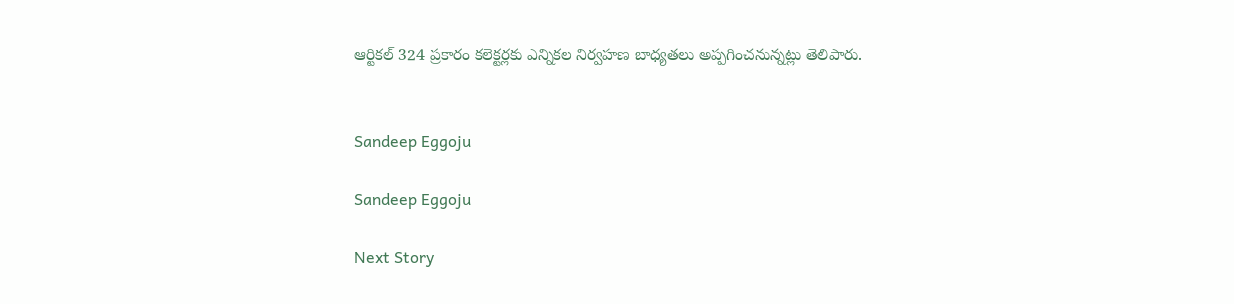ఆర్టికల్ 324 ప్రకారం కలెక్టర్లకు ఎన్నికల నిర్వహణ బాధ్యతలు అప్పగించనున్నట్లు తెలిపారు.


Sandeep Eggoju

Sandeep Eggoju

Next Story